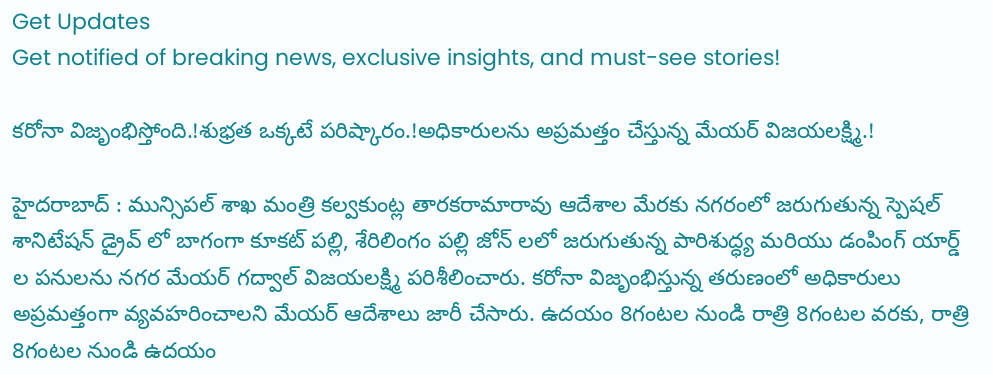Get Updates
Get notified of breaking news, exclusive insights, and must-see stories!

కరోనా విజృంభిస్తోంది.!శుభ్రత ఒక్కటే పరిష్కారం.!అధికారులను అప్రమత్తం చేస్తున్న మేయర్ విజయలక్ష్మి.!

హైదరాబాద్ : మున్సిపల్ శాఖ మంత్రి కల్వకుంట్ల తారకరామారావు ఆదేశాల మేరకు నగరంలో జరుగుతున్న స్పెషల్ శానిటేషన్ డ్రైవ్ లో బాగంగా కూకట్ పల్లి, శేరిలింగం పల్లి జోన్ లలో జరుగుతున్న పారిశుద్ధ్య మరియు డంపింగ్ యార్డ్ ల పనులను నగర మేయర్ గద్వాల్ విజయలక్ష్మి పరిశీలించారు. కరోనా విజృంభిస్తున్న తరుణంలో అధికారులు అప్రమత్తంగా వ్యవహరించాలని మేయర్ ఆదేశాలు జారీ చేసారు. ఉదయం 8గంటల నుండి రాత్రి 8గంటల వరకు, రాత్రి 8గంటల నుండి ఉదయం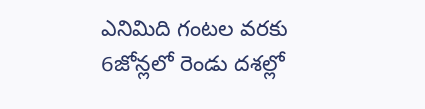ఎనిమిది గంటల వరకు 6జోన్లలో రెండు దశల్లో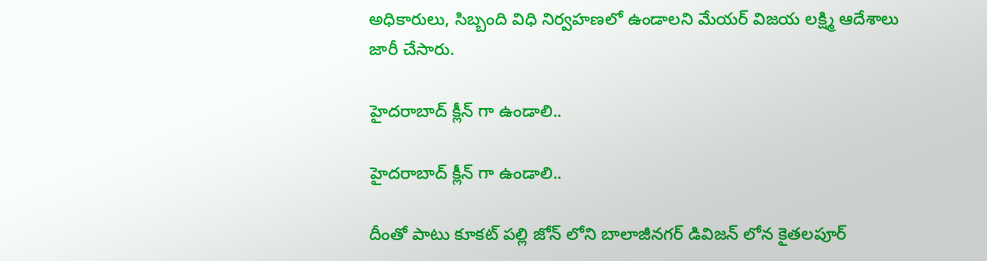అధికారులు, సిబ్బంది విధి నిర్వహణలో ఉండాలని మేయర్ విజయ లక్ష్మి ఆదేశాలు జారీ చేసారు.

హైదరాబాద్ క్లీన్ గా ఉండాలి..

హైదరాబాద్ క్లీన్ గా ఉండాలి..

దీంతో పాటు కూకట్ పల్లి జోన్ లోని బాలాజీనగర్ డివిజన్ లోన కైతలపూర్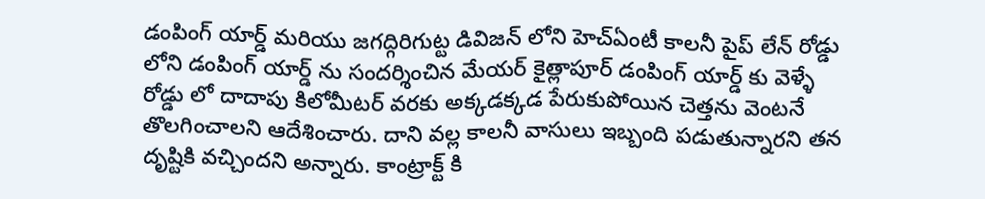డంపింగ్ యార్డ్ మరియు జగద్గిరిగుట్ట డివిజన్ లోని హెచ్ఏంటీ కాలనీ పైప్ లేన్ రోడ్డు లోని డంపింగ్ యార్డ్ ను సందర్శించిన మేయర్ కైత్లాపూర్ డంపింగ్ యార్డ్ కు వెళ్ళే రోడ్డు లో దాదాపు కిలోమీటర్ వరకు అక్కడక్కడ పేరుకుపోయిన చెత్తను వెంటనే తొలగించాలని ఆదేశించారు. దాని వల్ల కాలనీ వాసులు ఇబ్బంది పడుతున్నారని తన దృష్టికి వచ్చిందని అన్నారు. కాంట్రాక్ట్ కి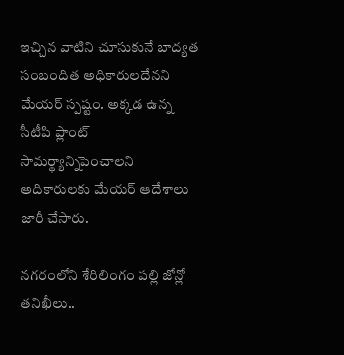ఇచ్చిన వాటిని చూసుకునే బాద్యత సంబందిత అధికారులదేనని మేయర్ స్పష్టం. అక్కడ ఉన్న సీటీపి ప్లాంట్ సామర్థ్యాన్నిపెంచాలని అదికారులకు మేయర్ ఆదేశాలు జారీ చేసారు.

నగరంలోని శేరిలింగం పల్లి జోన్లో తనిఖీలు..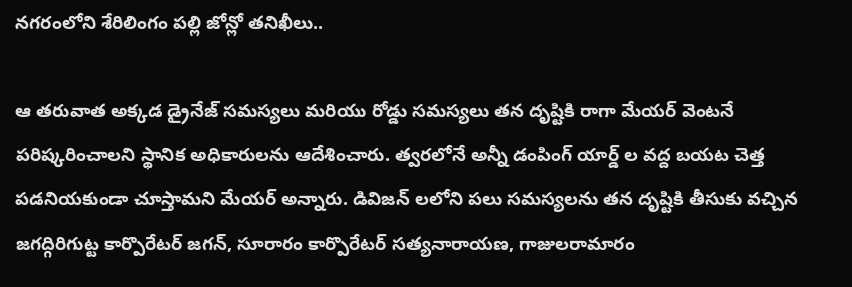నగరంలోని శేరిలింగం పల్లి జోన్లో తనిఖీలు..

ఆ తరువాత అక్కడ డ్రైనేజ్ సమస్యలు మరియు రోడ్డు సమస్యలు తన దృష్టికి రాగా మేయర్ వెంటనే పరిష్కరించాలని స్థానిక అధికారులను ఆదేశించారు. త్వరలోనే అన్నీ డంపింగ్ యార్డ్ ల వద్ద బయట చెత్త పడనియకుండా చూస్తామని మేయర్ అన్నారు. డివిజన్ లలోని పలు సమస్యలను తన దృష్టికి తీసుకు వచ్చిన జగద్గిరిగుట్ట కార్పొరేటర్ జగన్, సూరారం కార్పొరేటర్ సత్యనారాయణ, గాజులరామారం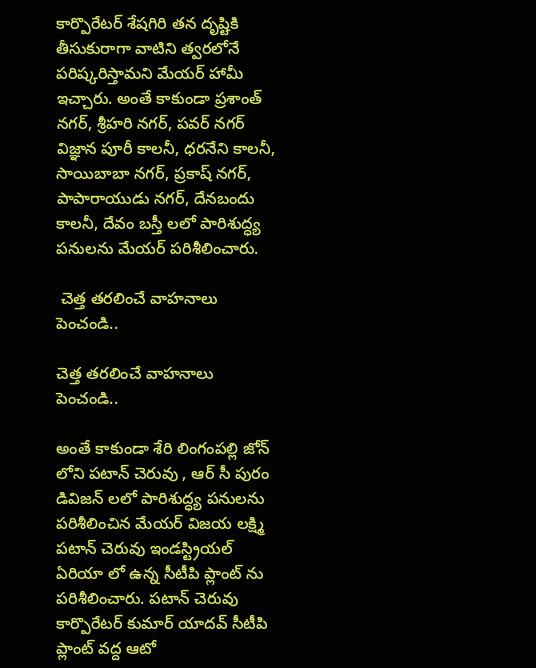కార్పొరేటర్ శేషగిరి తన దృష్టికి తీసుకురాగా వాటిని త్వరలోనే పరిష్కరిస్తామని మేయర్ హామీ ఇచ్చారు. అంతే కాకుండా ప్రశాంత్ నగర్, శ్రీహరి నగర్, పవర్ నగర్ విజ్ఞాన పూరీ కాలనీ, ధరనేని కాలనీ, సాయిబాబా నగర్, ప్రకాష్ నగర్, పాపారాయుడు నగర్, దేనబందు కాలనీ, దేవం బస్తీ లలో పారిశుద్ధ్య పనులను మేయర్ పరిశీలించారు.

 చెత్త తరలించే వాహనాలు పెంచండి..

చెత్త తరలించే వాహనాలు పెంచండి..

అంతే కాకుండా శేరి లింగంపల్లి జోన్ లోని పటాన్ చెరువు , ఆర్ సీ పురం డివిజన్ లలో పారిశుద్ధ్య పనులను పరిశీలించిన మేయర్ విజయ లక్ష్మి పటాన్ చెరువు ఇండస్ట్రియల్ ఏరియా లో ఉన్న సీటీపి ప్లాంట్ ను పరిశీలించారు. పటాన్ చెరువు కార్పొరేటర్ కుమార్ యాదవ్ సీటీపి ప్లాంట్ వద్ద ఆటో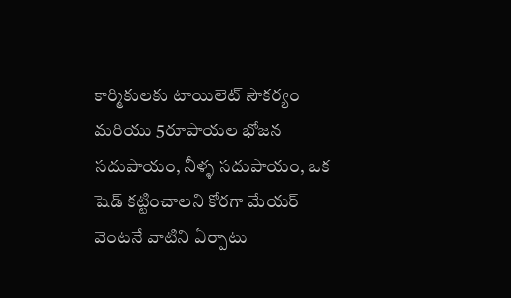కార్మికులకు టాయిలెట్ సౌకర్యం మరియు 5రూపాయల భోజన సదుపాయం, నీళ్ళ సదుపాయం, ఒక షెడ్ కట్టించాలని కోరగా మేయర్ వెంటనే వాటిని ఏర్పాటు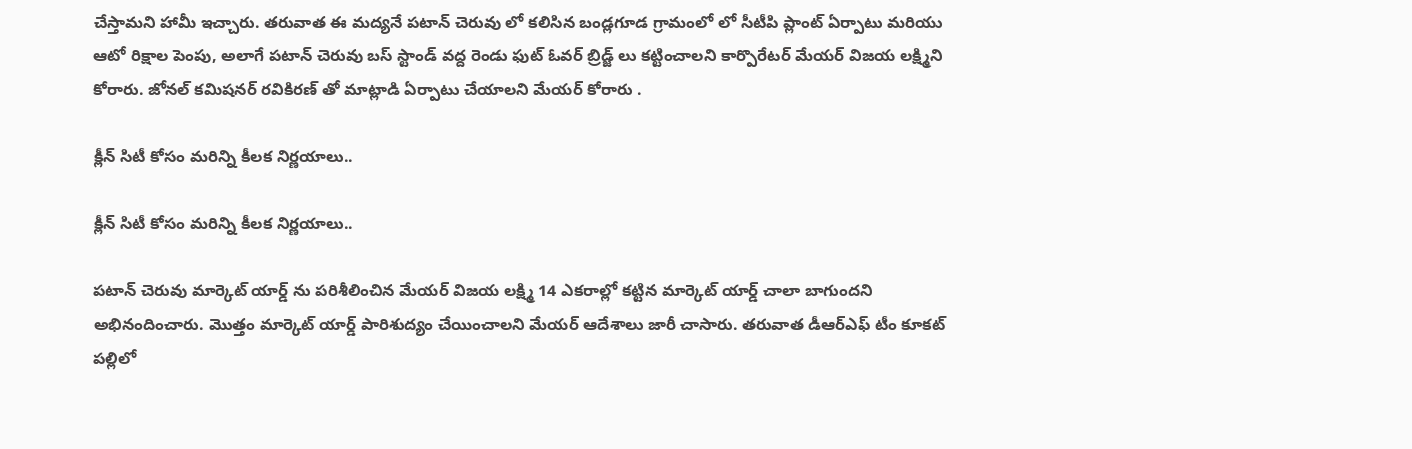చేస్తామని హామీ ఇచ్చారు. తరువాత ఈ మద్యనే పటాన్ చెరువు లో కలిసిన బండ్లగూడ గ్రామంలో లో సీటీపి ప్లాంట్ ఏర్పాటు మరియు ఆటో రిక్షాల పెంపు, అలాగే పటాన్ చెరువు బస్ స్టాండ్ వద్ద రెండు ఫుట్ ఓవర్ బ్రిడ్జ్ లు కట్టించాలని కార్పొరేటర్ మేయర్ విజయ లక్ష్మిని కోరారు. జోనల్ కమిషనర్ రవికిరణ్ తో మాట్లాడి ఏర్పాటు చేయాలని మేయర్ కోరారు .

క్లీన్ సిటీ కోసం మరిన్ని కీలక నిర్ణయాలు..

క్లీన్ సిటీ కోసం మరిన్ని కీలక నిర్ణయాలు..

పటాన్ చెరువు మార్కెట్ యార్డ్ ను పరిశీలించిన మేయర్ విజయ లక్ష్మి 14 ఎకరాల్లో కట్టిన మార్కెట్ యార్డ్ చాలా బాగుందని అభినందించారు. మొత్తం మార్కెట్ యార్డ్ పారిశుద్యం చేయించాలని మేయర్ ఆదేశాలు జారీ చాసారు. తరువాత డీఆర్ఎఫ్ టీం కూకట్ పల్లిలో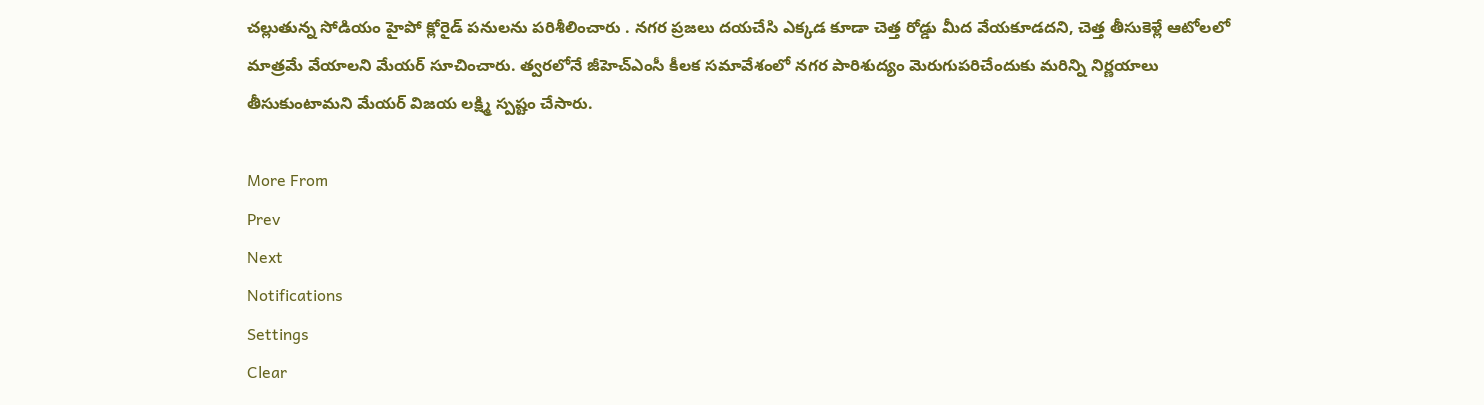చల్లుతున్న సోడియం హైపో క్లోరైడ్ పనులను పరిశీలించారు . నగర ప్రజలు దయచేసి ఎక్కడ కూడా చెత్త రోడ్డు మీద వేయకూడదని, చెత్త తీసుకెళ్లే ఆటోలలో మాత్రమే వేయాలని మేయర్ సూచించారు. త్వరలోనే జీహెచ్ఎంసీ కీలక సమావేశంలో నగర పారిశుద్యం మెరుగుపరిచేందుకు మరిన్ని నిర్ణయాలు తీసుకుంటామని మేయర్ విజయ లక్ష్మి స్పష్టం చేసారు.

More From
Prev
Next
Notifications
Settings
Clear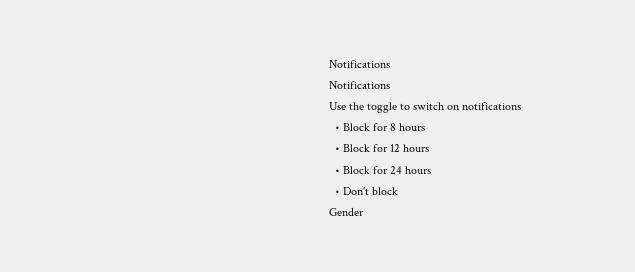Notifications
Notifications
Use the toggle to switch on notifications
  • Block for 8 hours
  • Block for 12 hours
  • Block for 24 hours
  • Don't block
Gender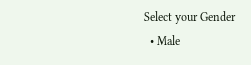Select your Gender
  • Male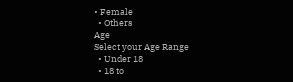• Female
  • Others
Age
Select your Age Range
  • Under 18
  • 18 to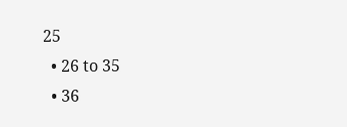25
  • 26 to 35
  • 36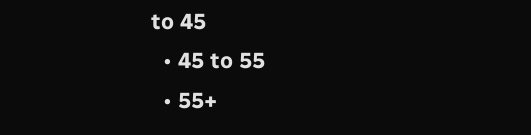to 45
  • 45 to 55
  • 55+